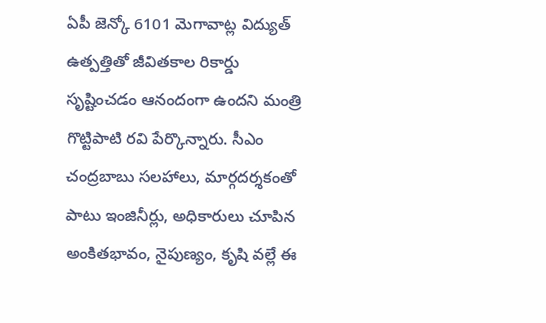ఏపీ జెన్కో 6101 మెగావాట్ల విద్యుత్ ఉత్పత్తితో జీవితకాల రికార్డు సృష్టించడం ఆనందంగా ఉందని మంత్రి గొట్టిపాటి రవి పేర్కొన్నారు. సీఎం చంద్రబాబు సలహాలు, మార్గదర్శకంతో పాటు ఇంజినీర్లు, అధికారులు చూపిన అంకితభావం, నైపుణ్యం, కృషి వల్లే ఈ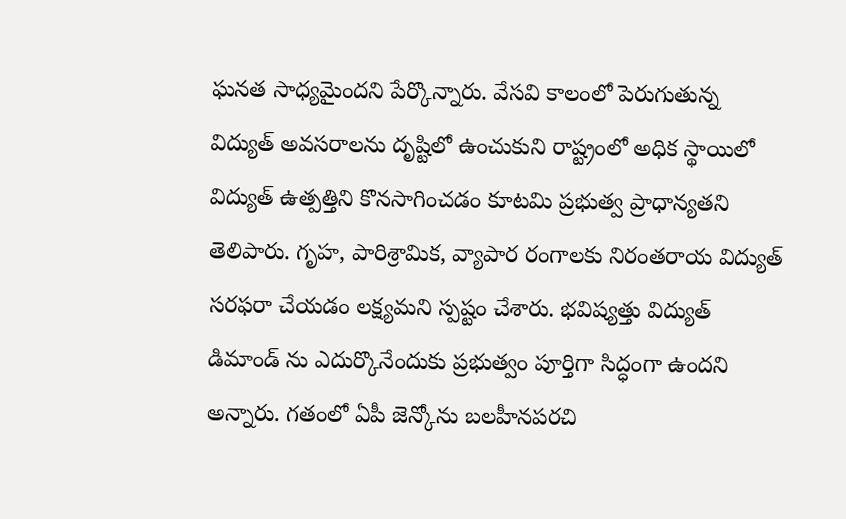ఘనత సాధ్యమైందని పేర్కొన్నారు. వేసవి కాలంలో పెరుగుతున్న విద్యుత్ అవసరాలను దృష్టిలో ఉంచుకుని రాష్ట్రంలో అధిక స్థాయిలో విద్యుత్ ఉత్పత్తిని కొనసాగించడం కూటమి ప్రభుత్వ ప్రాధాన్యతని తెలిపారు. గృహ, పారిశ్రామిక, వ్యాపార రంగాలకు నిరంతరాయ విద్యుత్ సరఫరా చేయడం లక్ష్యమని స్పష్టం చేశారు. భవిష్యత్తు విద్యుత్ డిమాండ్ ను ఎదుర్కొనేందుకు ప్రభుత్వం పూర్తిగా సిద్ధంగా ఉందని అన్నారు. గతంలో ఏపీ జెన్కోను బలహీనపరచి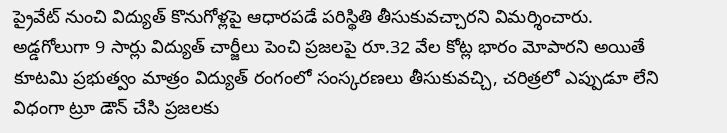ప్రైవేట్ నుంచి విద్యుత్ కొనుగోళ్లపై ఆధారపడే పరిస్థితి తీసుకువచ్చారని విమర్శించారు. అడ్డగోలుగా 9 సార్లు విద్యుత్ చార్జీలు పెంచి ప్రజలపై రూ.32 వేల కోట్ల భారం మోపారని అయితే కూటమి ప్రభుత్వం మాత్రం విద్యుత్ రంగంలో సంస్కరణలు తీసుకువచ్చి, చరిత్రలో ఎప్పుడూ లేని విధంగా ట్రూ డౌన్ చేసి ప్రజలకు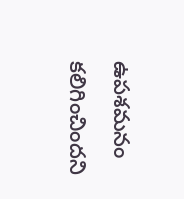ఉపశమనం కలిగించిందని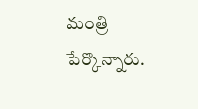మంత్రి పేర్కొన్నారు.